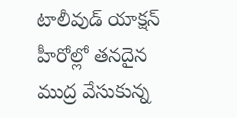టాలీవుడ్ యాక్షన్ హీరోల్లో తనదైన ముద్ర వేసుకున్న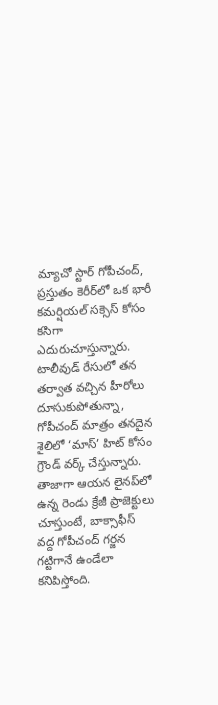మ్యాచో స్టార్ గోపీచంద్, ప్రస్తుతం కెరీర్‌లో ఒక భారీ కమర్షియల్ సక్సెస్ కోసం కసిగా ఎదురుచూస్తున్నారు. టాలీవుడ్ రేసులో తన తర్వాత వచ్చిన హీరోలు దూసుకుపోతున్నా, గోపీచంద్ మాత్రం తనదైన శైలిలో ‘మాస్’ హిట్ కోసం గ్రౌండ్ వర్క్ చేస్తున్నారు. తాజాగా ఆయన లైనప్‌లో ఉన్న రెండు క్రేజీ ప్రాజెక్టులు చూస్తుంటే, బాక్సాఫీస్ వద్ద గోపీచంద్ గర్జన గట్టిగానే ఉండేలా కనిపిస్తోంది.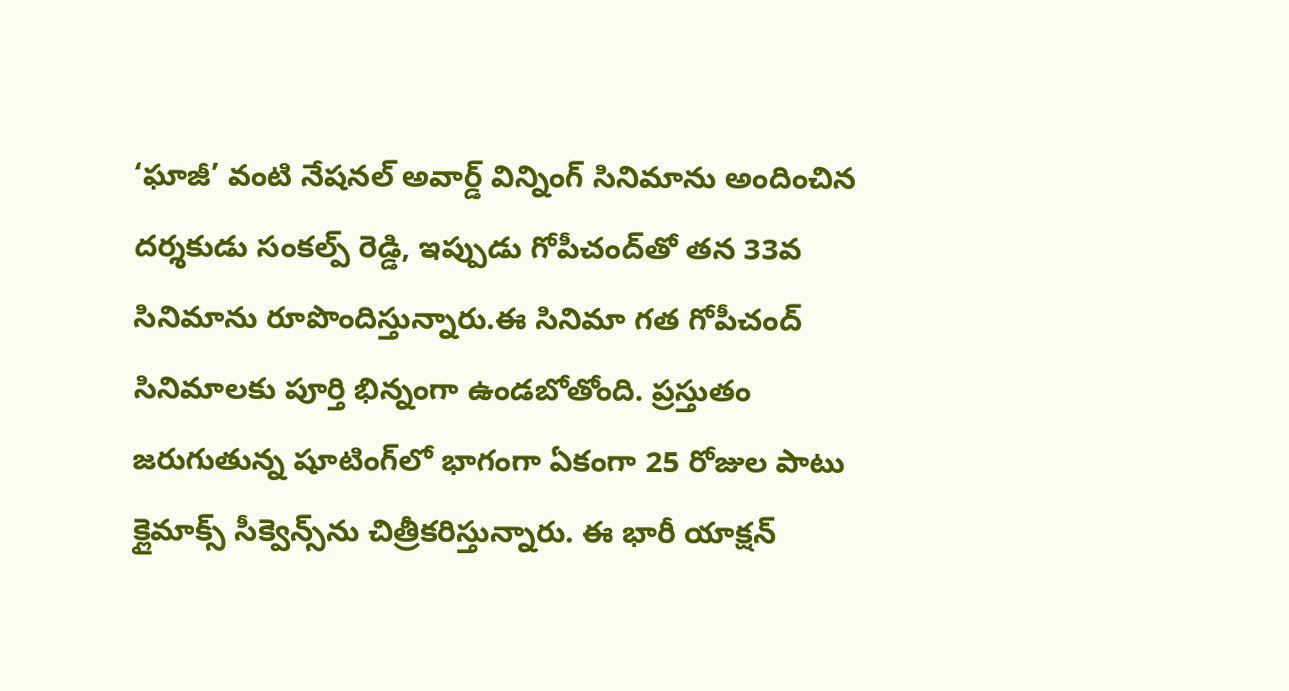‘ఘాజీ’ వంటి నేషనల్ అవార్డ్ విన్నింగ్ సినిమాను అందించిన దర్శకుడు సంకల్ప్ రెడ్డి, ఇప్పుడు గోపీచంద్‌తో తన 33వ సినిమాను రూపొందిస్తున్నారు.ఈ సినిమా గత గోపీచంద్ సినిమాలకు పూర్తి భిన్నంగా ఉండబోతోంది. ప్రస్తుతం జరుగుతున్న షూటింగ్‌లో భాగంగా ఏకంగా 25 రోజుల పాటు క్లైమాక్స్ సీక్వెన్స్‌ను చిత్రీకరిస్తున్నారు. ఈ భారీ యాక్షన్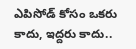ఎపిసోడ్ కోసం ఒకరు కాదు, ఇద్దరు కాదు..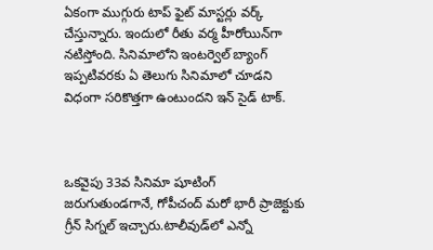ఏకంగా ముగ్గురు టాప్ ఫైట్ మాస్టర్లు వర్క్ చేస్తున్నారు. ఇందులో రీతు వర్మ హీరోయిన్‌గా నటిస్తోంది. సినిమాలోని ఇంటర్వెల్ బ్యాంగ్ ఇప్పటివరకు ఏ తెలుగు సినిమాలో చూడని విధంగా సరికొత్తగా ఉంటుందని ఇన్ సైడ్ టాక్.



ఒకవైపు 33వ సినిమా షూటింగ్ జరుగుతుండగానే, గోపీచంద్ మరో భారీ ప్రాజెక్టుకు గ్రీన్ సిగ్నల్ ఇచ్చారు.టాలీవుడ్‌లో ఎన్నో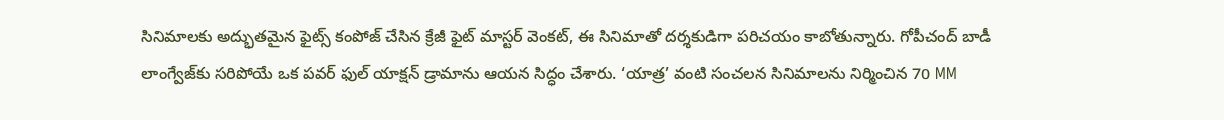సినిమాలకు అద్భుతమైన ఫైట్స్ కంపోజ్ చేసిన క్రేజీ ఫైట్ మాస్టర్ వెంకట్, ఈ సినిమాతో దర్శకుడిగా పరిచయం కాబోతున్నారు. గోపీచంద్ బాడీ లాంగ్వేజ్‌కు సరిపోయే ఒక పవర్ ఫుల్ యాక్షన్ డ్రామాను ఆయన సిద్ధం చేశారు. ‘యాత్ర’ వంటి సంచలన సినిమాలను నిర్మించిన 70 MM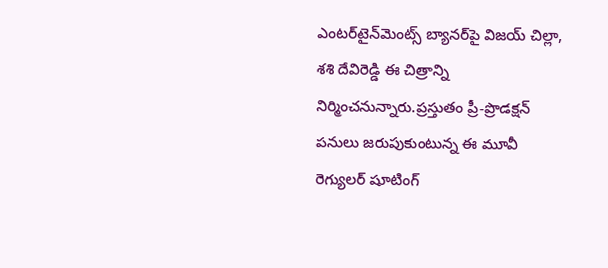ఎంటర్‌టైన్‌మెంట్స్ బ్యానర్‌పై విజయ్ చిల్లా, శశి దేవిరెడ్డి ఈ చిత్రాన్ని నిర్మించనున్నారు.ప్రస్తుతం ప్రీ-ప్రొడక్షన్ పనులు జరుపుకుంటున్న ఈ మూవీ రెగ్యులర్ షూటింగ్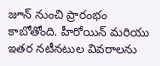జూన్ నుంచి ప్రారంభం కాబోతోంది. హీరోయిన్ మరియు ఇతర నటీనటుల వివరాలను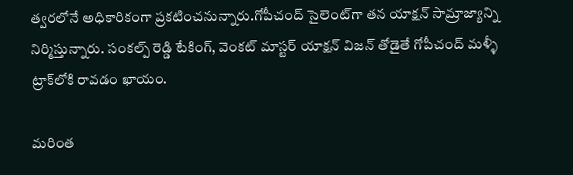త్వరలోనే అధికారికంగా ప్రకటించనున్నారు.గోపీచంద్ సైలెంట్‌గా తన యాక్షన్ సామ్రాజ్యాన్ని నిర్మిస్తున్నారు. సంకల్ప్ రెడ్డి టేకింగ్, వెంకట్ మాస్టర్ యాక్షన్ విజన్ తోడైతే గోపీచంద్ మళ్ళీ ట్రాక్‌లోకి రావడం ఖాయం.

మరింత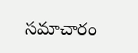సమాచారం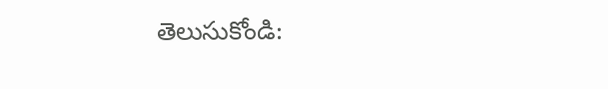తెలుసుకోండి: